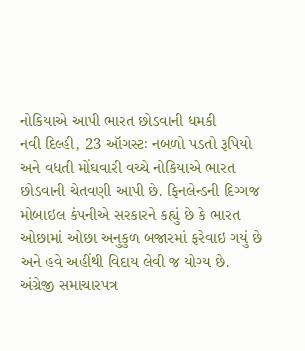નોકિયાએ આપી ભારત છોડવાની ધમકી
નવી દિલ્હી, 23 ઑગસ્ટઃ નબળો પડતો રૂપિયો અને વધતી મોંઘવારી વચ્ચે નોકિયાએ ભારત છોડવાની ચેતવણી આપી છે. ફિનલેન્ડની દિગ્ગજ મોબાઇલ કંપનીએ સરકારને કહ્યું છે કે ભારત ઓછામાં ઓછા અનુકુળ બજારમાં ફરેવાઇ ગયું છે અને હવે અહીંથી વિદાય લેવી જ યોગ્ય છે.
અંગ્રેજી સમાચારપત્ર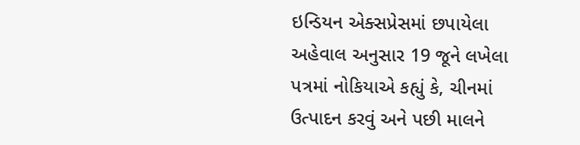ઇન્ડિયન એક્સપ્રેસમાં છપાયેલા અહેવાલ અનુસાર 19 જૂને લખેલા પત્રમાં નોકિયાએ કહ્યું કે, ચીનમાં ઉત્પાદન કરવું અને પછી માલને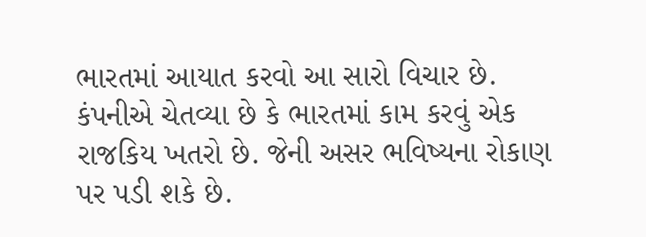ભારતમાં આયાત કરવો આ સારો વિચાર છે. કંપનીએ ચેતવ્યા છે કે ભારતમાં કામ કરવું એક રાજકિય ખતરો છે. જેની અસર ભવિષ્યના રોકાણ પર પડી શકે છે.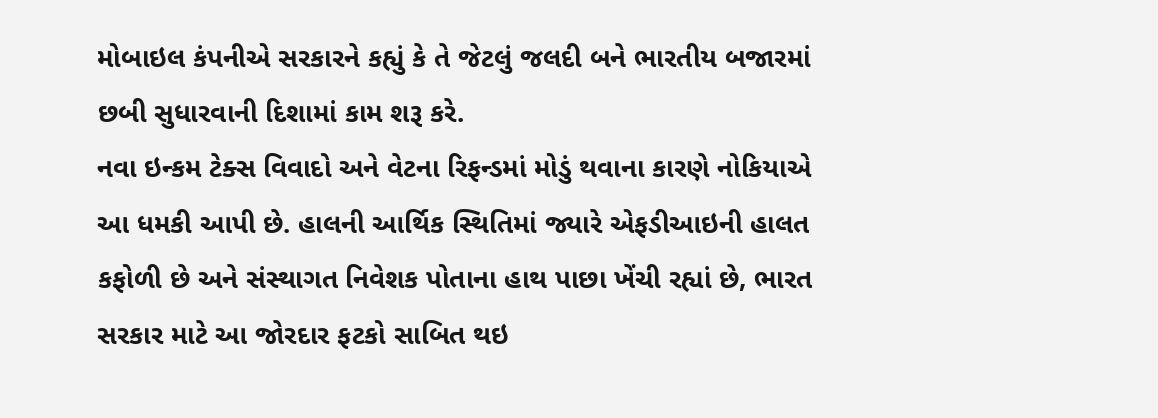મોબાઇલ કંપનીએ સરકારને કહ્યું કે તે જેટલું જલદી બને ભારતીય બજારમાં છબી સુધારવાની દિશામાં કામ શરૂ કરે.
નવા ઇન્કમ ટેક્સ વિવાદો અને વેટના રિફન્ડમાં મોડું થવાના કારણે નોકિયાએ આ ધમકી આપી છે. હાલની આર્થિક સ્થિતિમાં જ્યારે એફડીઆઇની હાલત કફોળી છે અને સંસ્થાગત નિવેશક પોતાના હાથ પાછા ખેંચી રહ્યાં છે, ભારત સરકાર માટે આ જોરદાર ફટકો સાબિત થઇ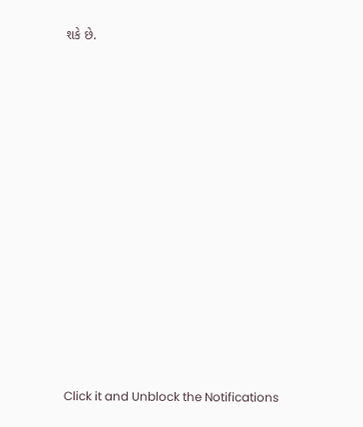શકે છે.













Click it and Unblock the Notifications